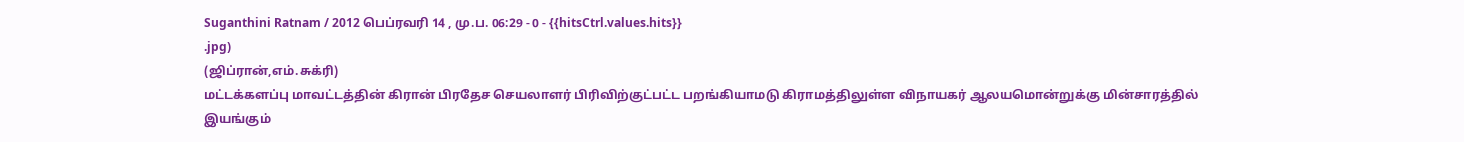Suganthini Ratnam / 2012 பெப்ரவரி 14 , மு.ப. 06:29 - 0 - {{hitsCtrl.values.hits}}
.jpg)
(ஜிப்ரான்,எம்.சுக்ரி)
மட்டக்களப்பு மாவட்டத்தின் கிரான் பிரதேச செயலாளர் பிரிவிற்குட்பட்ட பறங்கியாமடு கிராமத்திலுள்ள விநாயகர் ஆலயமொன்றுக்கு மின்சாரத்தில் இயங்கும்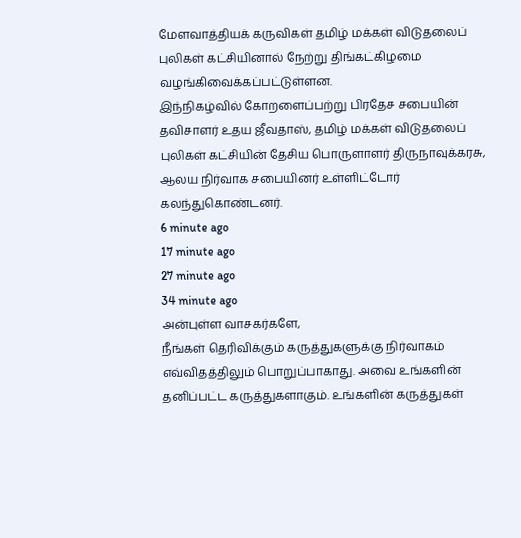மேளவாத்தியக் கருவிகள் தமிழ் மக்கள் விடுதலைப் புலிகள் கட்சியினால் நேற்று திங்கட்கிழமை வழங்கிவைக்கப்பட்டுள்ளன.
இந்நிகழ்வில் கோறளைப்பற்று பிரதேச சபையின் தவிசாளர் உதய ஜீவதாஸ், தமிழ் மக்கள் விடுதலைப் புலிகள் கட்சியின் தேசிய பொருளாளர் திருநாவுக்கரசு, ஆலய நிர்வாக சபையினர் உள்ளிட்டோர் கலந்துகொண்டனர்.
6 minute ago
17 minute ago
27 minute ago
34 minute ago
அன்புள்ள வாசகர்களே,
நீங்கள் தெரிவிக்கும் கருத்துகளுக்கு நிர்வாகம் எவ்விதத்திலும் பொறுப்பாகாது. அவை உங்களின் தனிப்பட்ட கருத்துகளாகும். உங்களின் கருத்துகள்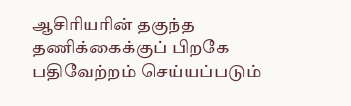ஆசிரியரின் தகுந்த தணிக்கைக்குப் பிறகே பதிவேற்றம் செய்யப்படும்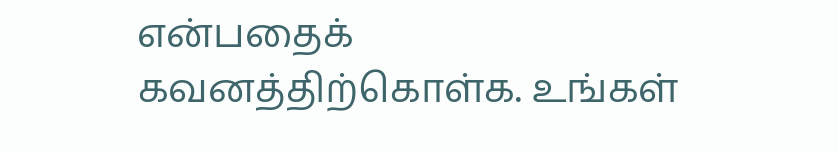என்பதைக் கவனத்திற்கொள்க. உங்கள்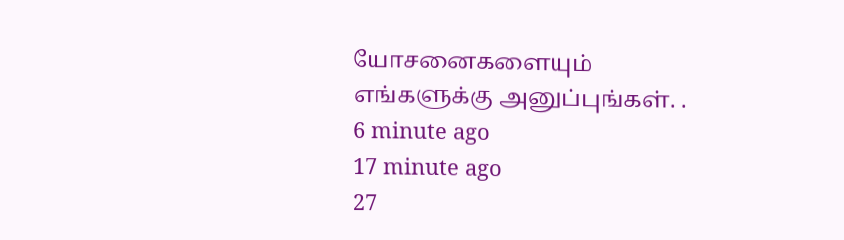யோசனைகளையும் எங்களுக்கு அனுப்புங்கள். .
6 minute ago
17 minute ago
27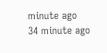minute ago
34 minute ago